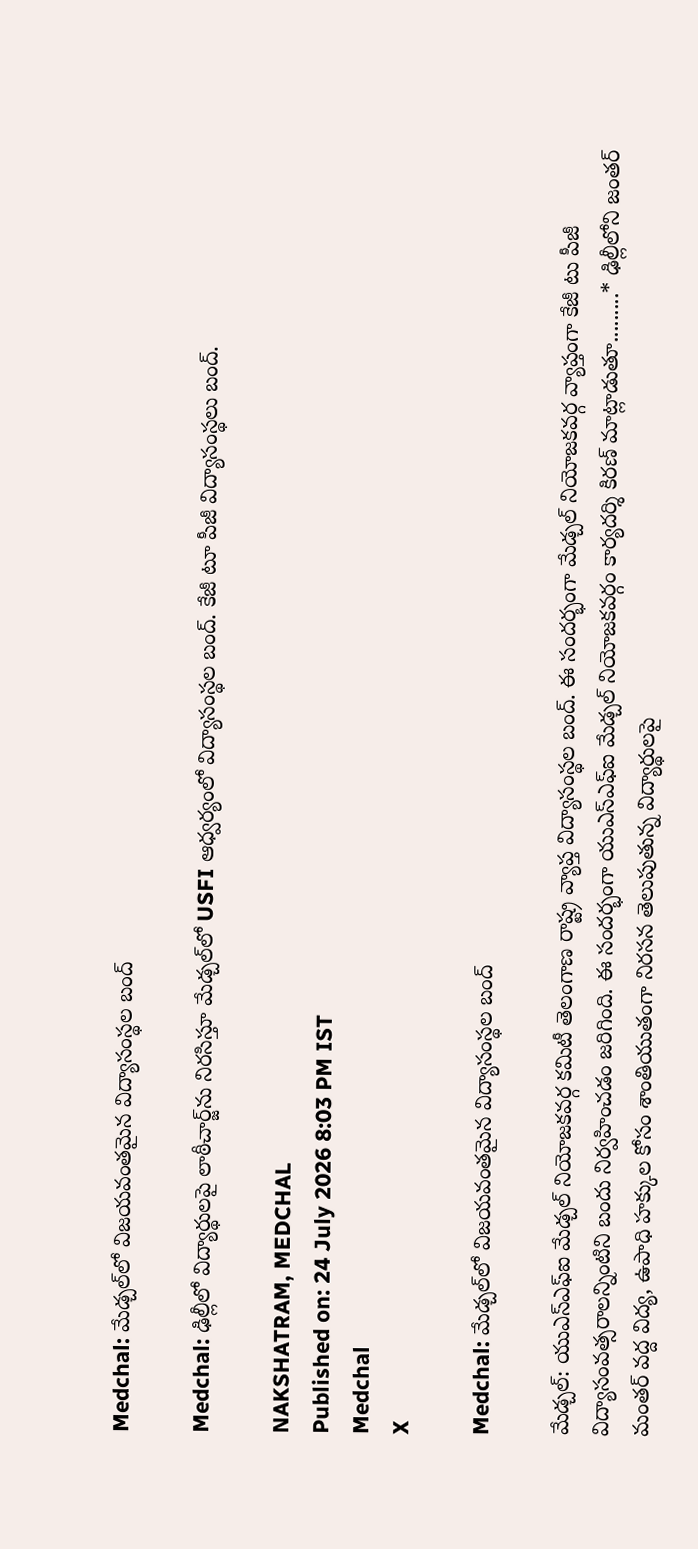Medchal: మేడ్చల్‌లో విజయవంతమైన విద్యాసంస్థల బంద్

Medchal: ఢిల్లీలో విద్యార్థులపై లాఠీచార్జ్‌ను నిరసిస్తూ మేడ్చల్‌లో USFI ఆధ్వర్యంలో విద్యాసంస్థల బంద్. కేజీ టూ పీజీ విద్యాసంస్థలు బంద్.

NAKSHATRAM, MEDCHAL
Published on: 24 July 2026 8:03 PM IST
Medchal
X

Medchal: మేడ్చల్‌లో విజయవంతమైన విద్యాసంస్థల బంద్

మేడ్చల్: యుఎస్ఎఫ్ఐ మేడ్చల్ నియోజకవర్గ కమిటీ తెలంగాణ రాష్ట్ర వ్యాప్త విద్యాసంస్థల బంద్. ఈ సందర్భంగా మేడ్చల్ నియోజకవర్గ వ్యాప్తంగా కేజీ టు పీజీ విద్యాసంవత్సరాలన్నింటిని బందు నిర్వహించడం జరిగింది. ఈ సందర్భంగా యుఎస్ఎఫ్ఐ మేడ్చల్ నియోజకవర్గం కార్యదర్శి కిరణ్ మాట్లాడుతూ.........* ఢిల్లీలోని జంతర్ మంతర్ వద్ద విద్య, ఉపాధి హక్కుల కోసం శాంతియుతంగా నిరసన తెలుపుతున్న విద్యార్థులపై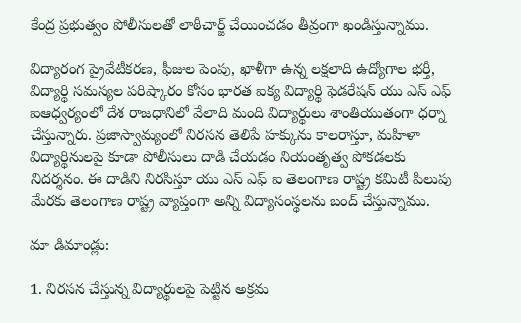కేంద్ర ప్రభుత్వం పోలీసులతో లాఠీచార్జ్ చేయించడం తీవ్రంగా ఖండిస్తున్నాము.

విద్యారంగ ప్రైవేటీకరణ, ఫీజుల పెంపు, ఖాళీగా ఉన్న లక్షలాది ఉద్యోగాల భర్తీ, విద్యార్థి సమస్యల పరిష్కారం కోసం భారత ఐక్య విద్యార్థి ఫెడరేషన్ యు ఎస్ ఎఫ్ ఐఆధ్వర్యంలో దేశ రాజధానిలో వేలాది మంది విద్యార్థులు శాంతియుతంగా ధర్నా చేస్తున్నారు. ప్రజాస్వామ్యంలో నిరసన తెలిపే హక్కును కాలరాస్తూ, మహిళా విద్యార్థినులపై కూడా పోలీసులు దాడి చేయడం నియంతృత్వ పోకడలకు నిదర్శనం. ఈ దాడిని నిరసిస్తూ యు ఎస్ ఎఫ్ ఐ తెలంగాణ రాష్ట్ర కమిటీ పిలుపు మేరకు తెలంగాణ రాష్ట్ర వ్యాప్తంగా అన్ని విద్యాసంస్థలను బంద్ చేస్తున్నాము.

మా డిమాండ్లు:

1. నిరసన చేస్తున్న విద్యార్థులపై పెట్టిన అక్రమ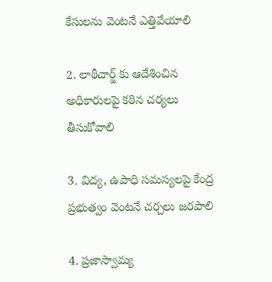కేసులను వెంటనే ఎత్తివేయాలి

2. లాఠీచార్జ్ కు ఆదేశించిన అధికారులపై కఠిన చర్యలు తీసుకోవాలి

3. విద్య, ఉపాధి సమస్యలపై కేంద్ర ప్రభుత్వం వెంటనే చర్చలు జరపాలి

4. ప్రజాస్వామ్య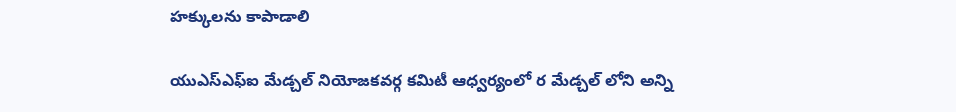హక్కులను కాపాడాలి

యుఎస్ఎఫ్ఐ మేడ్చల్ నియోజకవర్గ కమిటీ ఆధ్వర్యంలో ర మేడ్చల్ లోని అన్ని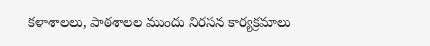కళాశాలలు, పాఠశాలల ముందు నిరసన కార్యక్రమాలు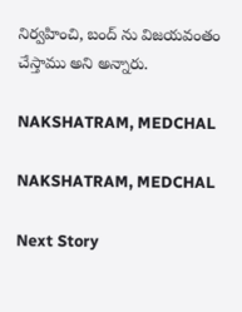నిర్వహించి, బంద్ ను విజయవంతం చేస్తాము అని అన్నారు.

NAKSHATRAM, MEDCHAL

NAKSHATRAM, MEDCHAL

Next Story